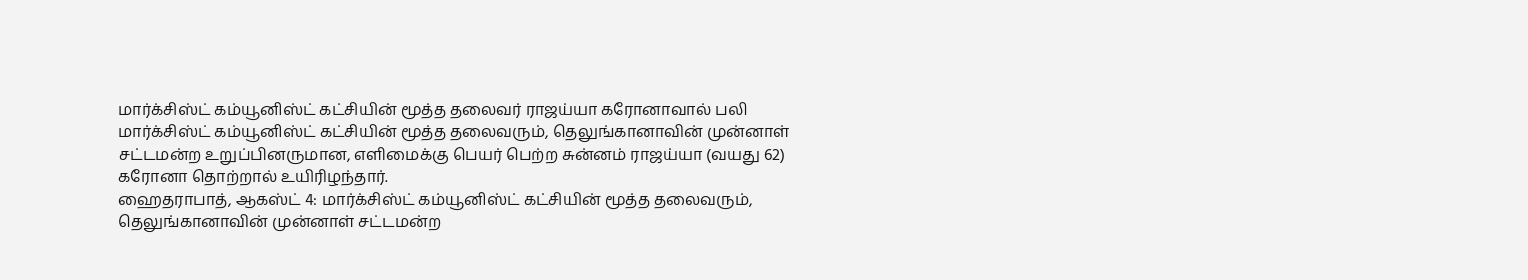மார்க்சிஸ்ட் கம்யூனிஸ்ட் கட்சியின் மூத்த தலைவர் ராஜய்யா கரோனாவால் பலி
மார்க்சிஸ்ட் கம்யூனிஸ்ட் கட்சியின் மூத்த தலைவரும், தெலுங்கானாவின் முன்னாள் சட்டமன்ற உறுப்பினருமான, எளிமைக்கு பெயர் பெற்ற சுன்னம் ராஜய்யா (வயது 62) கரோனா தொற்றால் உயிரிழந்தார்.
ஹைதராபாத், ஆகஸ்ட் 4: மார்க்சிஸ்ட் கம்யூனிஸ்ட் கட்சியின் மூத்த தலைவரும், தெலுங்கானாவின் முன்னாள் சட்டமன்ற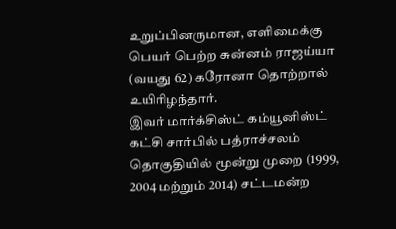உறுப்பினருமான, எளிமைக்கு பெயர் பெற்ற சுன்னம் ராஜய்யா (வயது 62) கரோனா தொற்றால் உயிரிழந்தார்.
இவர் மார்க்சிஸ்ட் கம்யூனிஸ்ட் கட்சி சார்பில் பத்ராச்சலம் தொகுதியில் மூன்று முறை (1999, 2004 மற்றும் 2014) சட்டமன்ற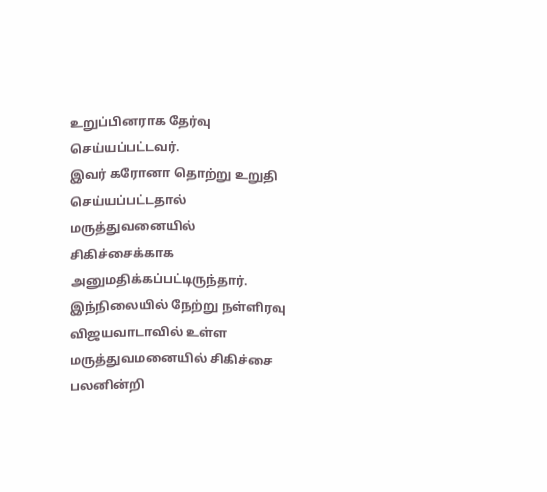உறுப்பினராக தேர்வு செய்யப்பட்டவர்.
இவர் கரோனா தொற்று உறுதி செய்யப்பட்டதால் மருத்துவனையில் சிகிச்சைக்காக அனுமதிக்கப்பட்டிருந்தார். இந்நிலையில் நேற்று நள்ளிரவு விஜயவாடாவில் உள்ள மருத்துவமனையில் சிகிச்சை பலனின்றி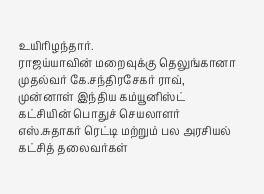உயிரிழந்தார்.
ராஜய்யாவின் மறைவுக்கு தெலுங்கானா முதல்வர் கே.சந்திரசேகர் ராவ், முன்னாள் இந்திய கம்யூனிஸ்ட் கட்சியின் பொதுச் செயலாளர் எஸ்.சுதாகர் ரெட்டி மற்றும் பல அரசியல் கட்சித் தலைவர்கள்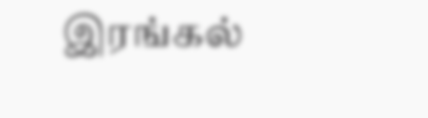இரங்கல்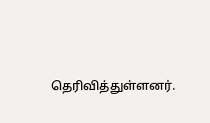தெரிவித்துள்ளனர்.